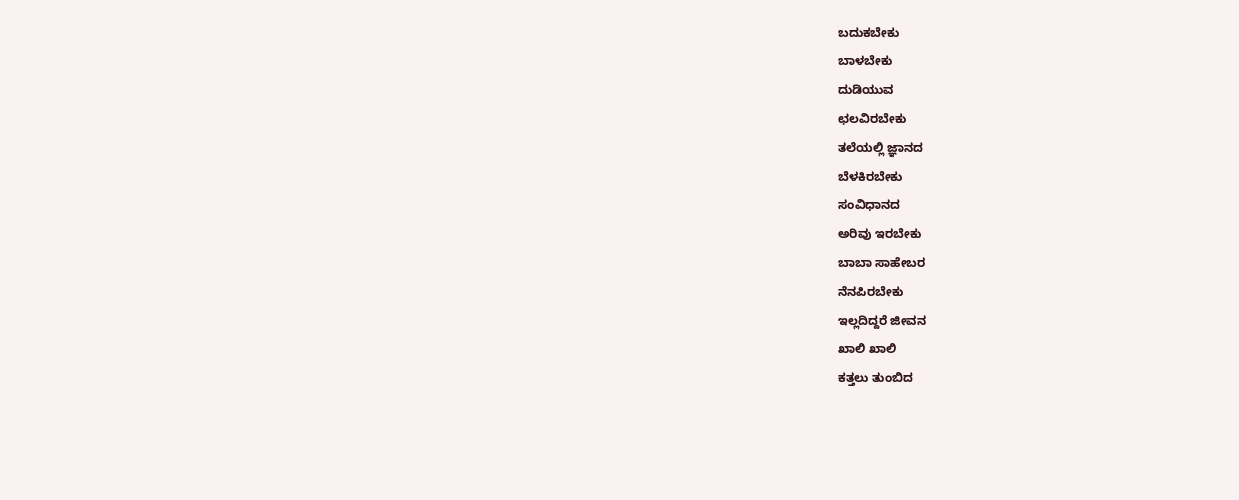ಬದುಕಬೇಕು
ಬಾಳಬೇಕು
ದುಡಿಯುವ
ಛಲವಿರಬೇಕು
ತಲೆಯಲ್ಲಿ ಜ್ಞಾನದ
ಬೆಳಕಿರಬೇಕು
ಸಂವಿಧಾನದ
ಅರಿವು ಇರಬೇಕು
ಬಾಬಾ ಸಾಹೇಬರ
ನೆನಪಿರಬೇಕು
ಇಲ್ಲದಿದ್ದರೆ ಜೀವನ
ಖಾಲಿ ಖಾಲಿ
ಕತ್ತಲು ತುಂಬಿದ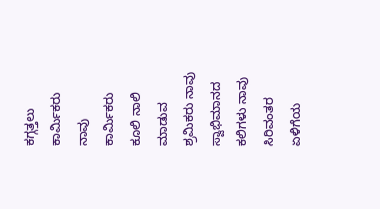ಕಗ್ಗತ್ತಲು
ಕಾರ್ಮಿಕರು
ನಾವು ಕಾರ್ಮಿಕರು
ಕೂಲಿ ನಾಲಿ
ಮಾಡುವ ಶ್ರಮಿಕರು ನಾವು
ಸ್ವಾಭಿಮಾನದ
ಕಲಿಗಳು ನಾವು
ಸಿರಿವಂತರ
ಏಳಿಗೆಯ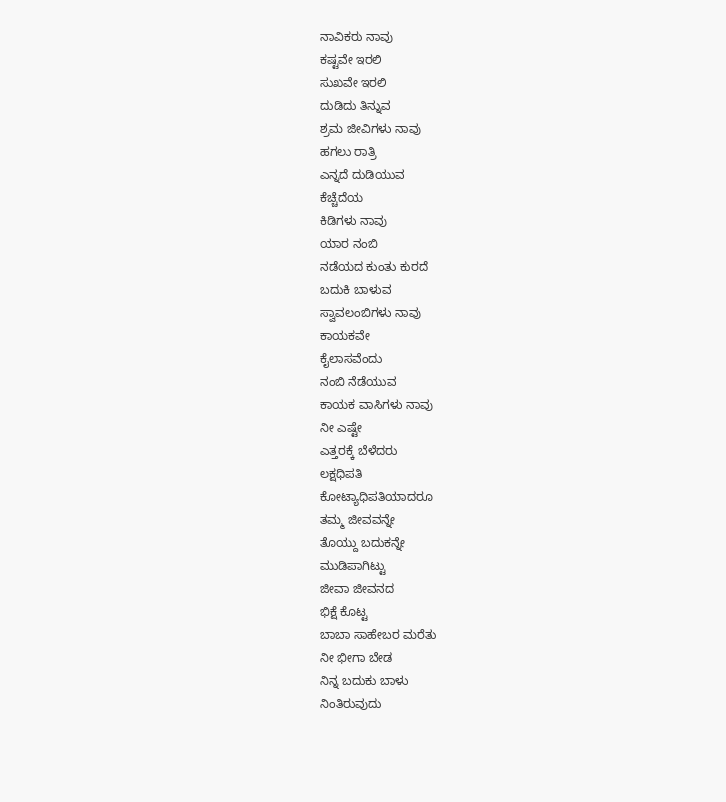ನಾವಿಕರು ನಾವು
ಕಷ್ಟವೇ ಇರಲಿ
ಸುಖವೇ ಇರಲಿ
ದುಡಿದು ತಿನ್ನುವ
ಶ್ರಮ ಜೀವಿಗಳು ನಾವು
ಹಗಲು ರಾತ್ರಿ
ಎನ್ನದೆ ದುಡಿಯುವ
ಕೆಚ್ಚೆದೆಯ
ಕಿಡಿಗಳು ನಾವು
ಯಾರ ನಂಬಿ
ನಡೆಯದ ಕುಂತು ಕುರದೆ
ಬದುಕಿ ಬಾಳುವ
ಸ್ವಾವಲಂಬಿಗಳು ನಾವು
ಕಾಯಕವೇ
ಕೈಲಾಸವೆಂದು
ನಂಬಿ ನೆಡೆಯುವ
ಕಾಯಕ ವಾಸಿಗಳು ನಾವು
ನೀ ಎಷ್ಟೇ
ಎತ್ತರಕ್ಕೆ ಬೆಳೆದರು
ಲಕ್ಷಧಿಪತಿ
ಕೋಟ್ಯಾಧಿಪತಿಯಾದರೂ
ತಮ್ಮ ಜೀವವನ್ನೇ
ತೊಯ್ದು ಬದುಕನ್ನೇ
ಮುಡಿಪಾಗಿಟ್ಟು
ಜೀವಾ ಜೀವನದ
ಭಿಕ್ಷೆ ಕೊಟ್ಟ
ಬಾಬಾ ಸಾಹೇಬರ ಮರೆತು
ನೀ ಭೀಗಾ ಬೇಡ
ನಿನ್ನ ಬದುಕು ಬಾಳು
ನಿಂತಿರುವುದು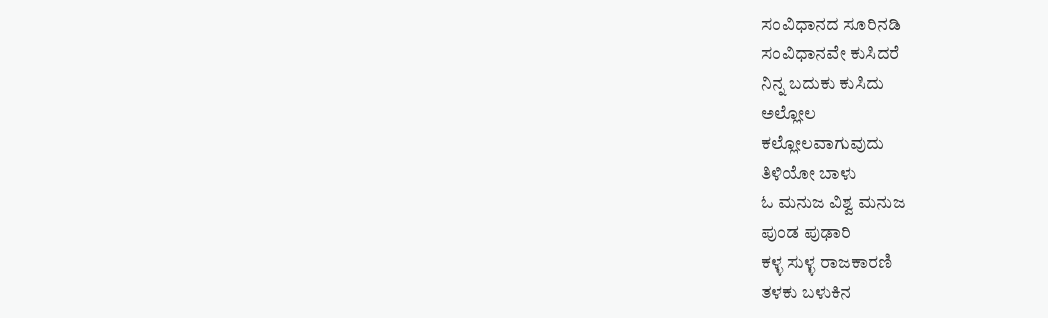ಸಂವಿಧಾನದ ಸೂರಿನಡಿ
ಸಂವಿಧಾನವೇ ಕುಸಿದರೆ
ನಿನ್ನ ಬದುಕು ಕುಸಿದು
ಅಲ್ಲೋಲ
ಕಲ್ಲೋಲವಾಗುವುದು
ತಿಳಿಯೋ ಬಾಳು
ಓ ಮನುಜ ವಿಶ್ವ ಮನುಜ
ಪುಂಡ ಪುಢಾರಿ
ಕಳ್ಳ ಸುಳ್ಳ ರಾಜಕಾರಣಿ
ತಳಕು ಬಳುಕಿನ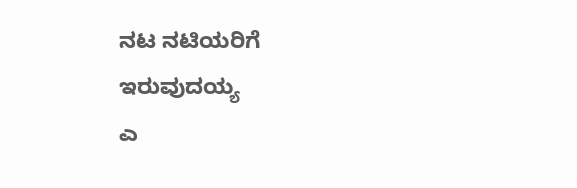ನಟ ನಟಿಯರಿಗೆ
ಇರುವುದಯ್ಯ
ಎ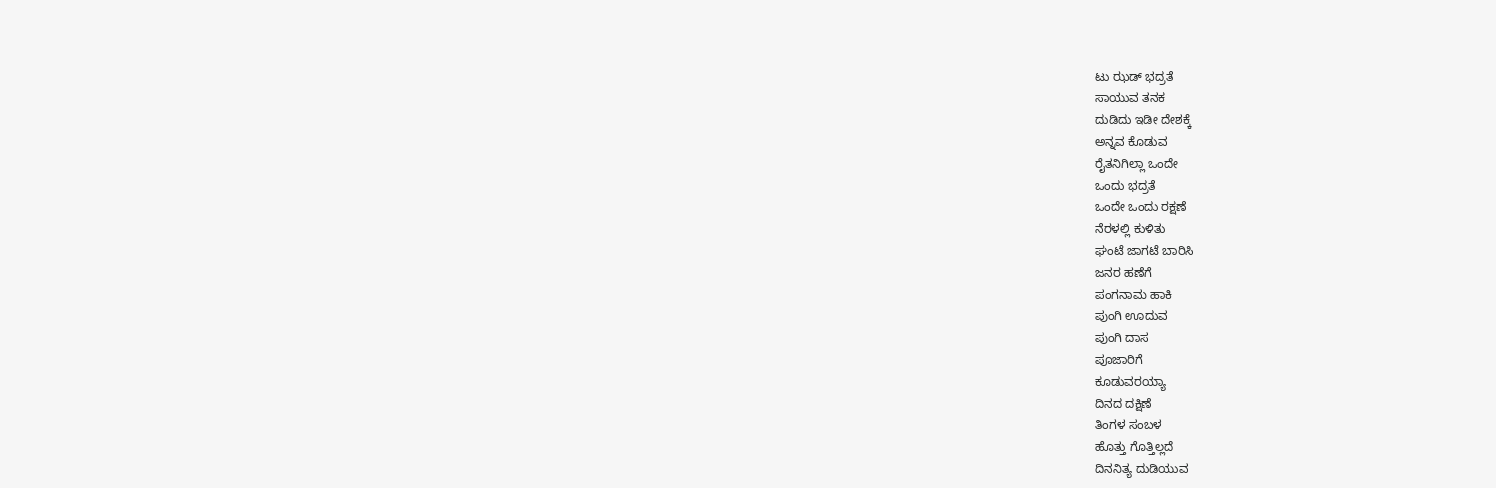ಟು ಝಡ್ ಭದ್ರತೆ
ಸಾಯುವ ತನಕ
ದುಡಿದು ಇಡೀ ದೇಶಕ್ಕೆ
ಅನ್ನವ ಕೊಡುವ
ರೈತನಿಗಿಲ್ಲಾ ಒಂದೇ
ಒಂದು ಭದ್ರತೆ
ಒಂದೇ ಒಂದು ರಕ್ಷಣೆ
ನೆರಳಲ್ಲಿ ಕುಳಿತು
ಘಂಟೆ ಜಾಗಟೆ ಬಾರಿಸಿ
ಜನರ ಹಣೆಗೆ
ಪಂಗನಾಮ ಹಾಕಿ
ಪುಂಗಿ ಊದುವ
ಪುಂಗಿ ದಾಸ
ಪೂಜಾರಿಗೆ
ಕೂಡುವರಯ್ಯಾ
ದಿನದ ದಕ್ಷಿಣೆ
ತಿಂಗಳ ಸಂಬಳ
ಹೊತ್ತು ಗೊತ್ತಿಲ್ಲದೆ
ದಿನನಿತ್ಯ ದುಡಿಯುವ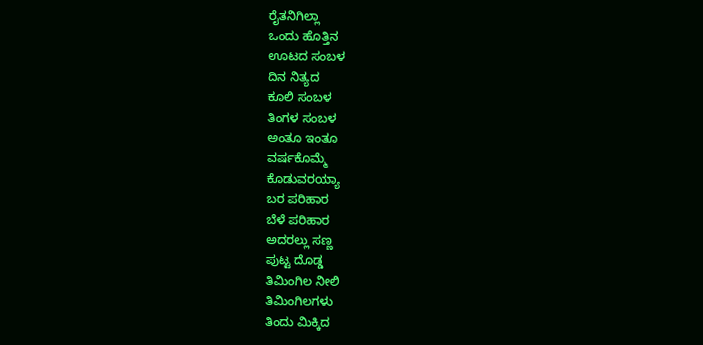ರೈತನಿಗಿಲ್ಲಾ
ಒಂದು ಹೊತ್ತಿನ
ಊಟದ ಸಂಬಳ
ದಿನ ನಿತ್ಯದ
ಕೂಲಿ ಸಂಬಳ
ತಿಂಗಳ ಸಂಬಳ
ಅಂತೂ ಇಂತೂ
ವರ್ಷಕೊಮ್ಮೆ
ಕೊಡುವರಯ್ಯಾ
ಬರ ಪರಿಹಾರ
ಬೆಳೆ ಪರಿಹಾರ
ಅದರಲ್ಲು ಸಣ್ಣ
ಪುಟ್ಟ ದೊಡ್ಡ
ತಿಮಿಂಗಿಲ ನೀಲಿ
ತಿಮಿಂಗಿಲಗಳು
ತಿಂದು ಮಿಕ್ಕಿದ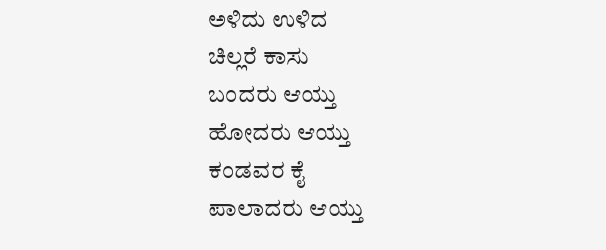ಅಳಿದು ಉಳಿದ
ಚಿಲ್ಲರೆ ಕಾಸು
ಬಂದರು ಆಯ್ತು
ಹೋದರು ಆಯ್ತು
ಕಂಡವರ ಕೈ
ಪಾಲಾದರು ಆಯ್ತು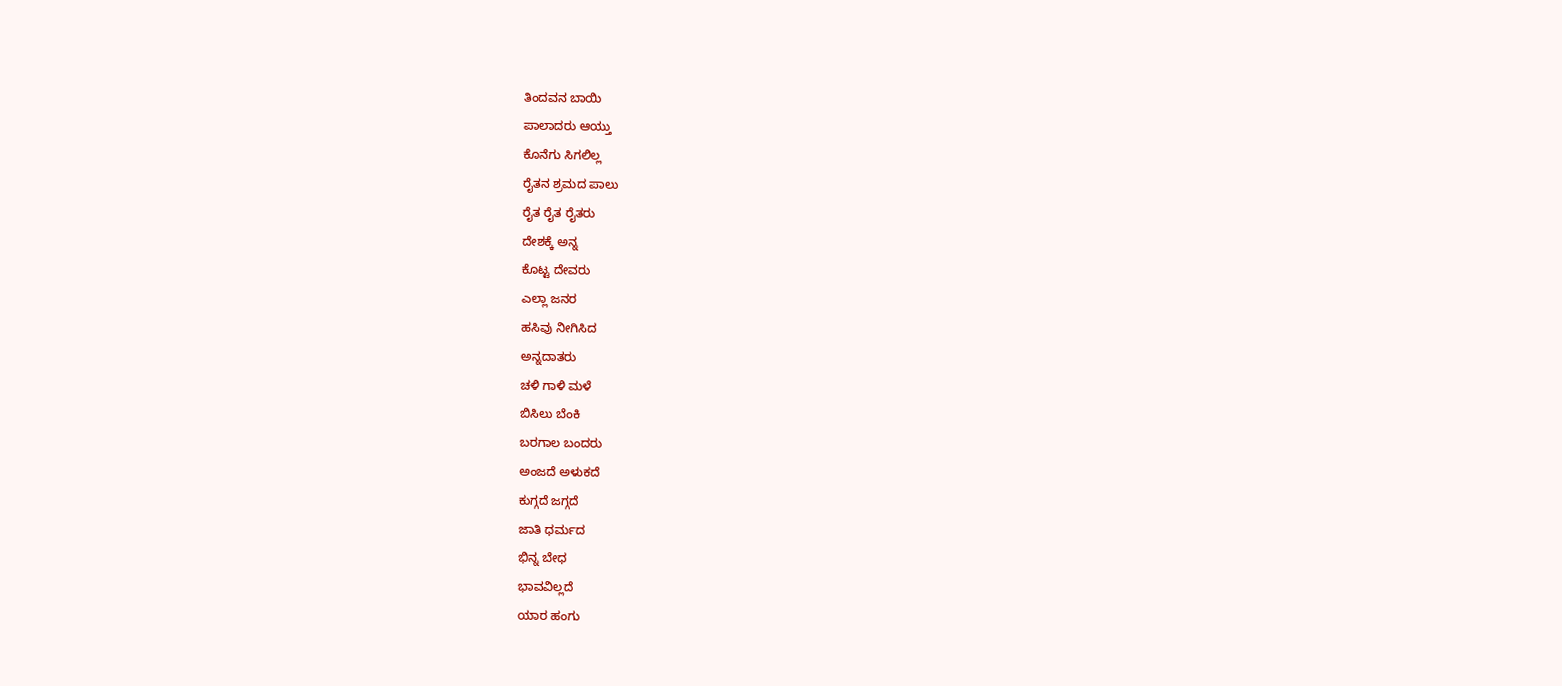ತಿಂದವನ ಬಾಯಿ
ಪಾಲಾದರು ಆಯ್ತು
ಕೊನೆಗು ಸಿಗಲಿಲ್ಲ
ರೈತನ ಶ್ರಮದ ಪಾಲು
ರೈತ ರೈತ ರೈತರು
ದೇಶಕ್ಕೆ ಅನ್ನ
ಕೊಟ್ಟ ದೇವರು
ಎಲ್ಲಾ ಜನರ
ಹಸಿವು ನೀಗಿಸಿದ
ಅನ್ನದಾತರು
ಚಳಿ ಗಾಳಿ ಮಳೆ
ಬಿಸಿಲು ಬೆಂಕಿ
ಬರಗಾಲ ಬಂದರು
ಅಂಜದೆ ಅಳುಕದೆ
ಕುಗ್ಗದೆ ಜಗ್ಗದೆ
ಜಾತಿ ಧರ್ಮದ
ಭಿನ್ನ ಬೇಧ
ಭಾವವಿಲ್ಲದೆ
ಯಾರ ಹಂಗು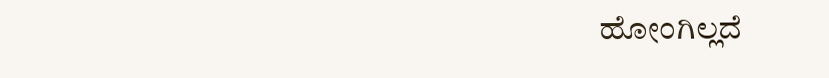ಹೋಂಗಿಲ್ಲದೆ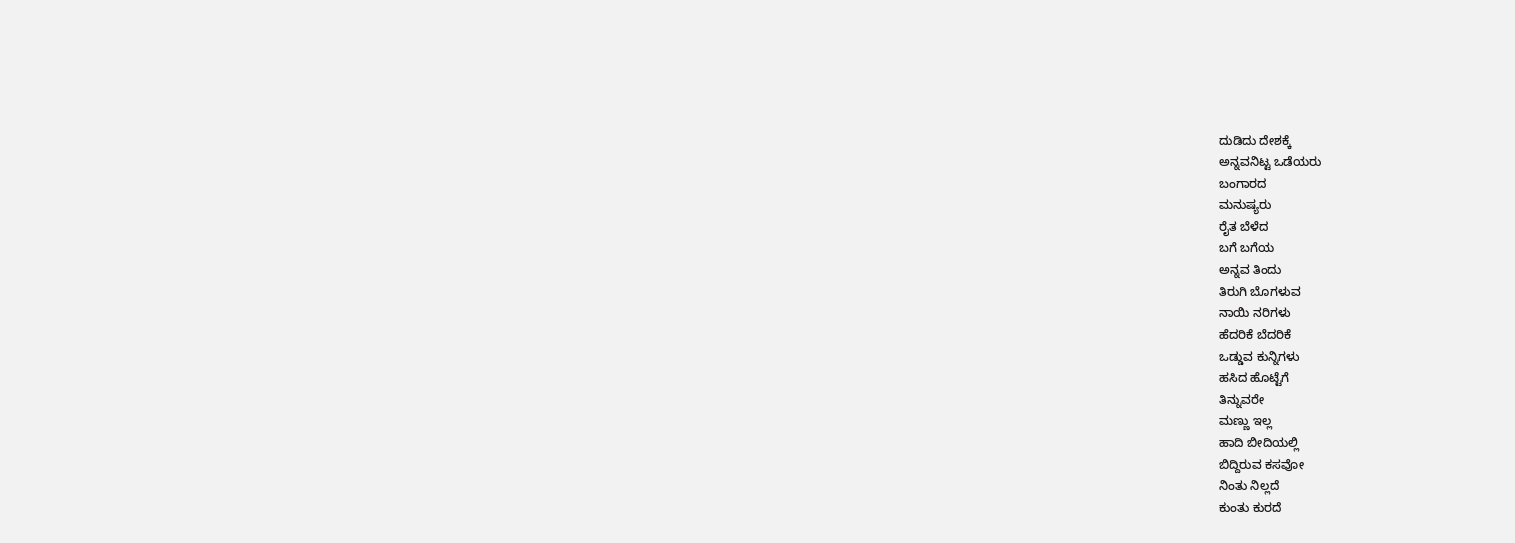ದುಡಿದು ದೇಶಕ್ಕೆ
ಅನ್ನವನಿಟ್ಟ ಒಡೆಯರು
ಬಂಗಾರದ
ಮನುಷ್ಯರು
ರೈತ ಬೆಳೆದ
ಬಗೆ ಬಗೆಯ
ಅನ್ನವ ತಿಂದು
ತಿರುಗಿ ಬೊಗಳುವ
ನಾಯಿ ನರಿಗಳು
ಹೆದರಿಕೆ ಬೆದರಿಕೆ
ಒಡ್ಡುವ ಕುನ್ನಿಗಳು
ಹಸಿದ ಹೊಟ್ಟೆಗೆ
ತಿನ್ನುವರೇ
ಮಣ್ಣು ಇಲ್ಲ
ಹಾದಿ ಬೀದಿಯಲ್ಲಿ
ಬಿದ್ದಿರುವ ಕಸವೋ
ನಿಂತು ನಿಲ್ಲದೆ
ಕುಂತು ಕುರದೆ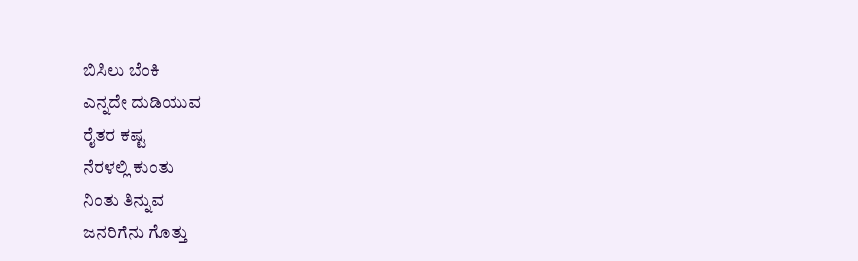ಬಿಸಿಲು ಬೆಂಕಿ
ಎನ್ನದೇ ದುಡಿಯುವ
ರೈತರ ಕಷ್ಟ
ನೆರಳಲ್ಲಿ ಕುಂತು
ನಿಂತು ತಿನ್ನುವ
ಜನರಿಗೆನು ಗೊತ್ತು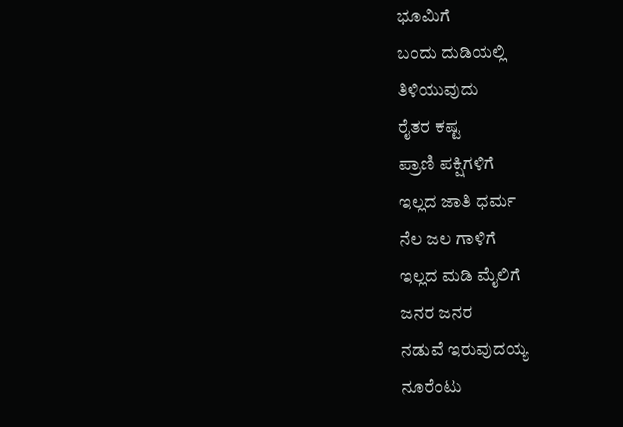ಭೂಮಿಗೆ
ಬಂದು ದುಡಿಯಲ್ಲಿ
ತಿಳಿಯುವುದು
ರೈತರ ಕಷ್ಟ
ಪ್ರಾಣಿ ಪಕ್ಷಿಗಳಿಗೆ
ಇಲ್ಲದ ಜಾತಿ ಧರ್ಮ
ನೆಲ ಜಲ ಗಾಳಿಗೆ
ಇಲ್ಲದ ಮಡಿ ಮೈಲಿಗೆ
ಜನರ ಜನರ
ನಡುವೆ ಇರುವುದಯ್ಯ
ನೂರೆಂಟು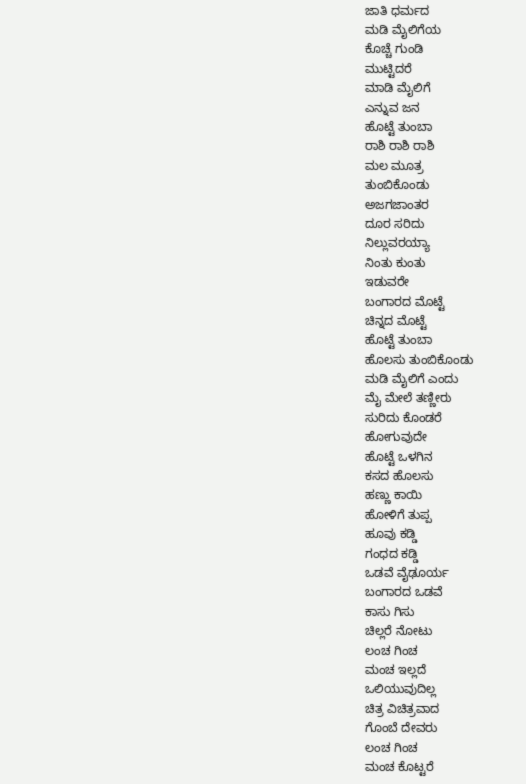ಜಾತಿ ಧರ್ಮದ
ಮಡಿ ಮೈಲಿಗೆಯ
ಕೊಚ್ಚೆ ಗುಂಡಿ
ಮುಟ್ಟಿದರೆ
ಮಾಡಿ ಮೈಲಿಗೆ
ಎನ್ನುವ ಜನ
ಹೊಟ್ಟೆ ತುಂಬಾ
ರಾಶಿ ರಾಶಿ ರಾಶಿ
ಮಲ ಮೂತ್ರ
ತುಂಬಿಕೊಂಡು
ಅಜಗಜಾಂತರ
ದೂರ ಸರಿದು
ನಿಲ್ಲುವರಯ್ಯಾ
ನಿಂತು ಕುಂತು
ಇಡುವರೇ
ಬಂಗಾರದ ಮೊಟ್ಟೆ
ಚಿನ್ನದ ಮೊಟ್ಟೆ
ಹೊಟ್ಟೆ ತುಂಬಾ
ಹೊಲಸು ತುಂಬಿಕೊಂಡು
ಮಡಿ ಮೈಲಿಗೆ ಎಂದು
ಮೈ ಮೇಲೆ ತಣ್ಣೀರು
ಸುರಿದು ಕೊಂಡರೆ
ಹೋಗುವುದೇ
ಹೊಟ್ಟೆ ಒಳಗಿನ
ಕಸದ ಹೊಲಸು
ಹಣ್ಣು ಕಾಯಿ
ಹೋಳಿಗೆ ತುಪ್ಪ
ಹೂವು ಕಡ್ಡಿ
ಗಂಧದ ಕಡ್ಡಿ
ಒಡವೆ ವೈಢೂರ್ಯ
ಬಂಗಾರದ ಒಡವೆ
ಕಾಸು ಗಿಸು
ಚಿಲ್ಲರೆ ನೋಟು
ಲಂಚ ಗಿಂಚ
ಮಂಚ ಇಲ್ಲದೆ
ಒಲಿಯುವುದಿಲ್ಲ
ಚಿತ್ರ ವಿಚಿತ್ರವಾದ
ಗೊಂಬೆ ದೇವರು
ಲಂಚ ಗಿಂಚ
ಮಂಚ ಕೊಟ್ಟರೆ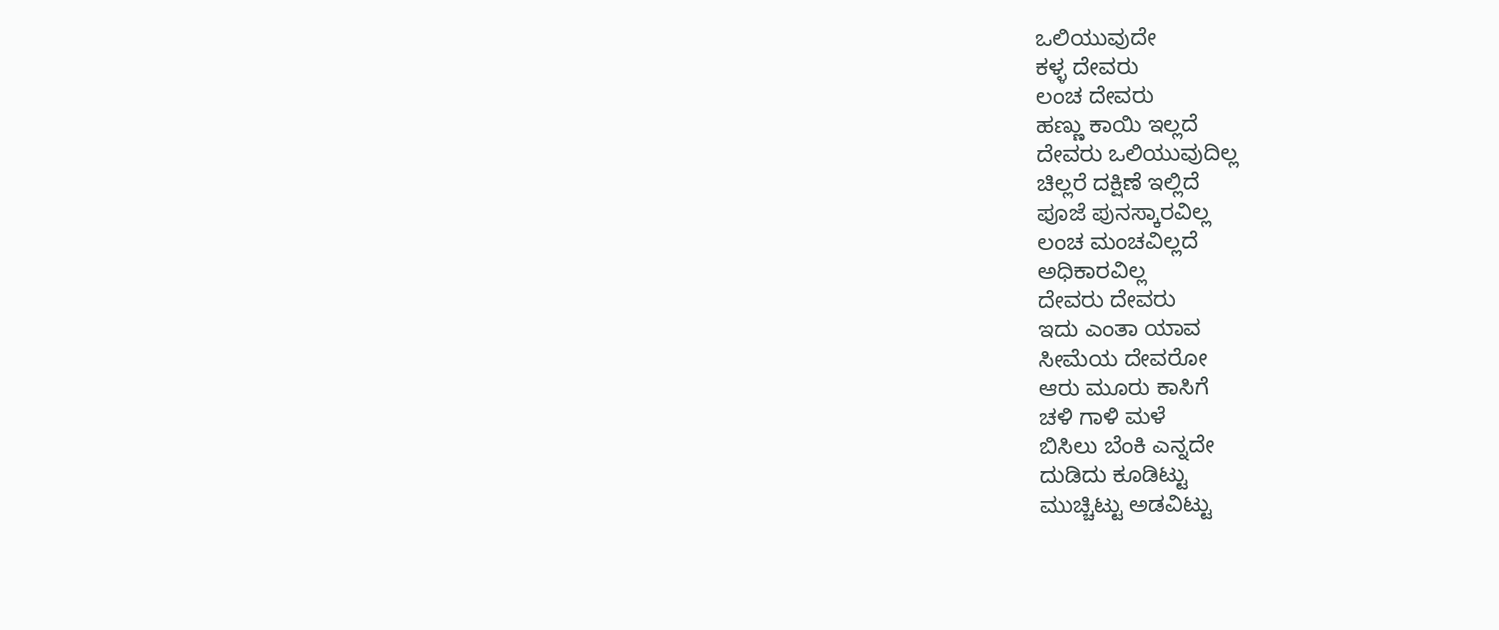ಒಲಿಯುವುದೇ
ಕಳ್ಳ ದೇವರು
ಲಂಚ ದೇವರು
ಹಣ್ಣು ಕಾಯಿ ಇಲ್ಲದೆ
ದೇವರು ಒಲಿಯುವುದಿಲ್ಲ
ಚಿಲ್ಲರೆ ದಕ್ಷಿಣೆ ಇಲ್ಲಿದೆ
ಪೂಜೆ ಪುನಸ್ಕಾರವಿಲ್ಲ
ಲಂಚ ಮಂಚವಿಲ್ಲದೆ
ಅಧಿಕಾರವಿಲ್ಲ
ದೇವರು ದೇವರು
ಇದು ಎಂತಾ ಯಾವ
ಸೀಮೆಯ ದೇವರೋ
ಆರು ಮೂರು ಕಾಸಿಗೆ
ಚಳಿ ಗಾಳಿ ಮಳೆ
ಬಿಸಿಲು ಬೆಂಕಿ ಎನ್ನದೇ
ದುಡಿದು ಕೂಡಿಟ್ಟು
ಮುಚ್ಚಿಟ್ಟು ಅಡವಿಟ್ಟು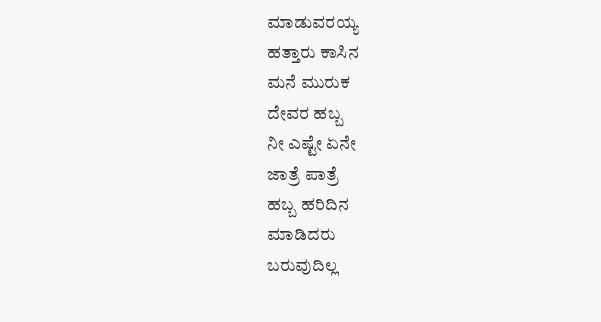ಮಾಡುವರಯ್ಯ
ಹತ್ತಾರು ಕಾಸಿನ
ಮನೆ ಮುರುಕ
ದೇವರ ಹಬ್ಬ
ನೀ ಎಷ್ಟೇ ಏನೇ
ಜಾತ್ರೆ ಪಾತ್ರೆ
ಹಬ್ಬ ಹರಿದಿನ
ಮಾಡಿದರು
ಬರುವುದಿಲ್ಲ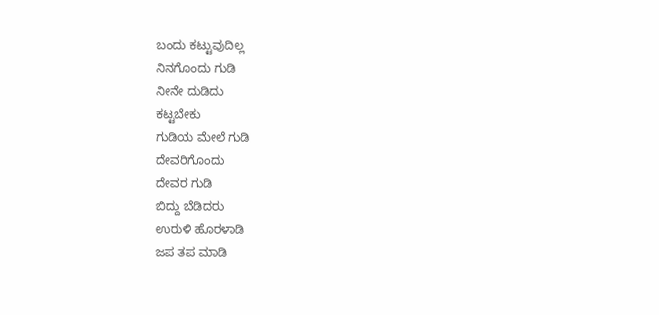ಬಂದು ಕಟ್ಟುವುದಿಲ್ಲ
ನಿನಗೊಂದು ಗುಡಿ
ನೀನೇ ದುಡಿದು
ಕಟ್ಟಬೇಕು
ಗುಡಿಯ ಮೇಲೆ ಗುಡಿ
ದೇವರಿಗೊಂದು
ದೇವರ ಗುಡಿ
ಬಿದ್ದು ಬೆಡಿದರು
ಉರುಳಿ ಹೊರಳಾಡಿ
ಜಪ ತಪ ಮಾಡಿ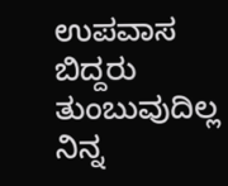ಉಪವಾಸ ಬಿದ್ದರು
ತುಂಬುವುದಿಲ್ಲ
ನಿನ್ನ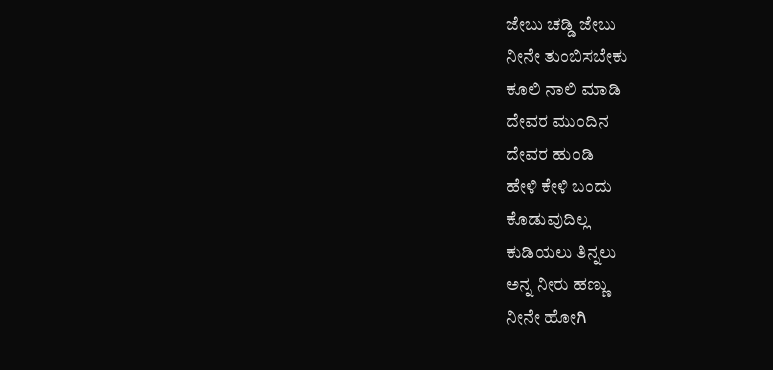ಜೇಬು ಚಡ್ಡಿ ಜೇಬು
ನೀನೇ ತುಂಬಿಸಬೇಕು
ಕೂಲಿ ನಾಲಿ ಮಾಡಿ
ದೇವರ ಮುಂದಿನ
ದೇವರ ಹುಂಡಿ
ಹೇಳಿ ಕೇಳಿ ಬಂದು
ಕೊಡುವುದಿಲ್ಲ
ಕುಡಿಯಲು ತಿನ್ನಲು
ಅನ್ನ ನೀರು ಹಣ್ಣು
ನೀನೇ ಹೋಗಿ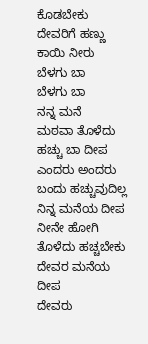ಕೊಡಬೇಕು
ದೇವರಿಗೆ ಹಣ್ಣು
ಕಾಯಿ ನೀರು
ಬೆಳಗು ಬಾ
ಬೆಳಗು ಬಾ
ನನ್ನ ಮನೆ
ಮಠವಾ ತೊಳೆದು
ಹಚ್ಚು ಬಾ ದೀಪ
ಎಂದರು ಅಂದರು
ಬಂದು ಹಚ್ಚುವುದಿಲ್ಲ
ನಿನ್ನ ಮನೆಯ ದೀಪ
ನೀನೇ ಹೋಗಿ
ತೊಳೆದು ಹಚ್ಚಬೇಕು
ದೇವರ ಮನೆಯ ದೀಪ
ದೇವರು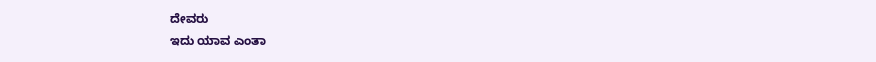ದೇವರು
ಇದು ಯಾವ ಎಂತಾ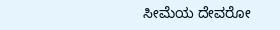ಸೀಮೆಯ ದೇವರೋ